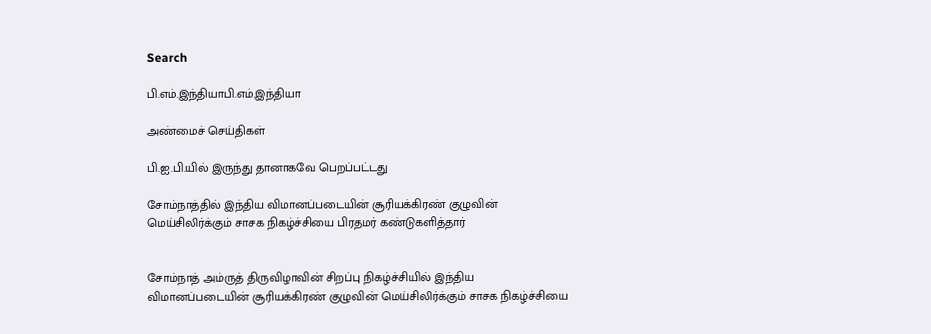Search

பி.எம்.இந்தியாபி.எம்.இந்தியா

அண்மைச் செய்திகள்

பி.ஐ.பி.யில் இருந்து தானாகவே பெறப்பட்டது

சோம்நாத்தில் இந்திய விமானப்படையின் சூரியக்கிரண் குழுவின் மெய்சிலிர்க்கும் சாசக நிகழ்ச்சியை பிரதமர் கண்டுகளித்தார்


சோம்நாத் அம்ருத் திருவிழாவின் சிறப்பு நிகழ்ச்சியில் இந்திய விமானப்படையின் சூரியக்கிரண் குழுவின் மெய்சிலிர்க்கும் சாசக நிகழ்ச்சியை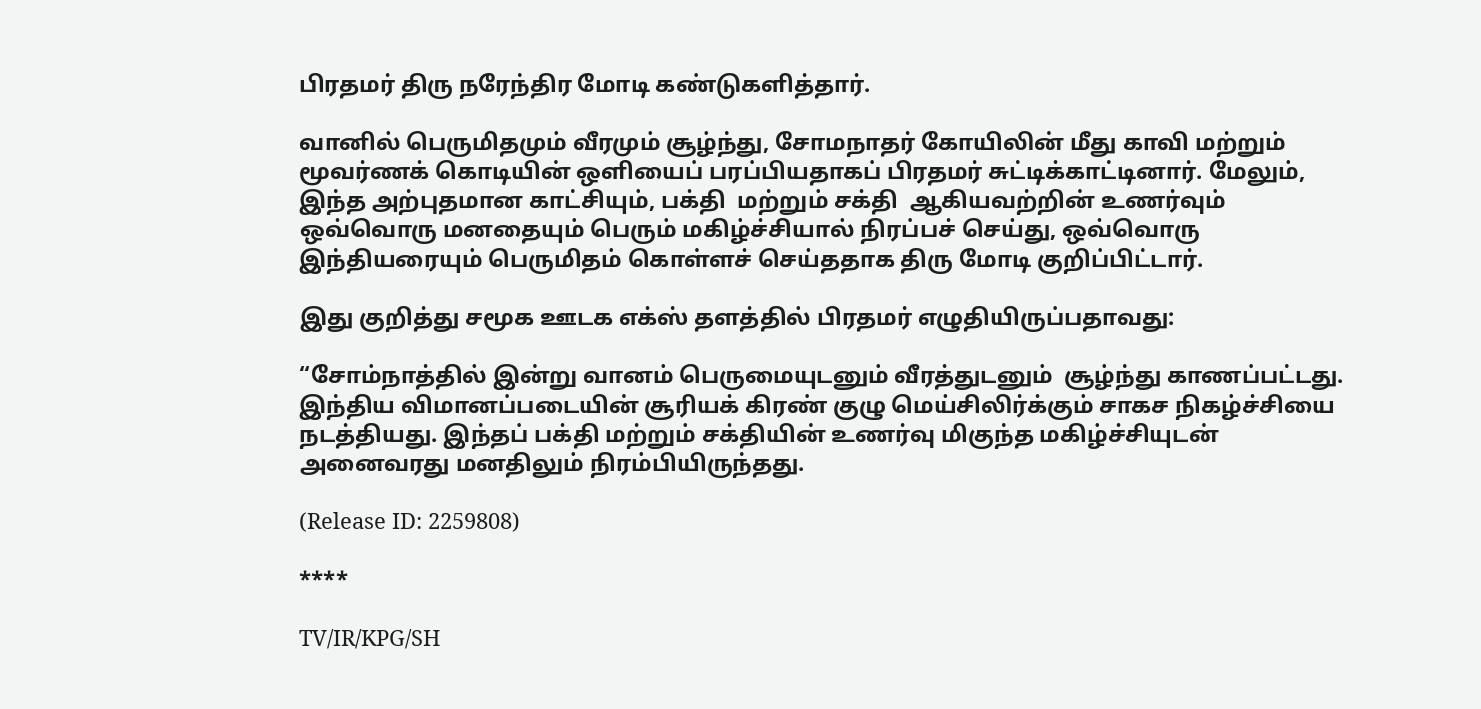பிரதமர் திரு நரேந்திர மோடி கண்டுகளித்தார்.

வானில் பெருமிதமும் வீரமும் சூழ்ந்து, சோமநாதர் கோயிலின் மீது காவி மற்றும் மூவர்ணக் கொடியின் ஒளியைப் பரப்பியதாகப் பிரதமர் சுட்டிக்காட்டினார். மேலும், இந்த அற்புதமான காட்சியும், பக்தி  மற்றும் சக்தி  ஆகியவற்றின் உணர்வும் ஒவ்வொரு மனதையும் பெரும் மகிழ்ச்சியால் நிரப்பச் செய்து, ஒவ்வொரு இந்தியரையும் பெருமிதம் கொள்ளச் செய்ததாக திரு மோடி குறிப்பிட்டார்.

இது குறித்து சமூக ஊடக எக்ஸ் தளத்தில் பிரதமர் எழுதியிருப்பதாவது:

“சோம்நாத்தில் இன்று வானம் பெருமையுடனும் வீரத்துடனும்  சூழ்ந்து காணப்பட்டது.  இந்திய விமானப்படையின் சூரியக் கிரண் குழு மெய்சிலிர்க்கும் சாகச நிகழ்ச்சியை நடத்தியது. இந்தப் பக்தி மற்றும் சக்தியின் உணர்வு மிகுந்த மகிழ்ச்சியுடன் அனைவரது மனதிலும் நிரம்பியிருந்தது.

(Release ID: 2259808)

****

TV/IR/KPG/SH